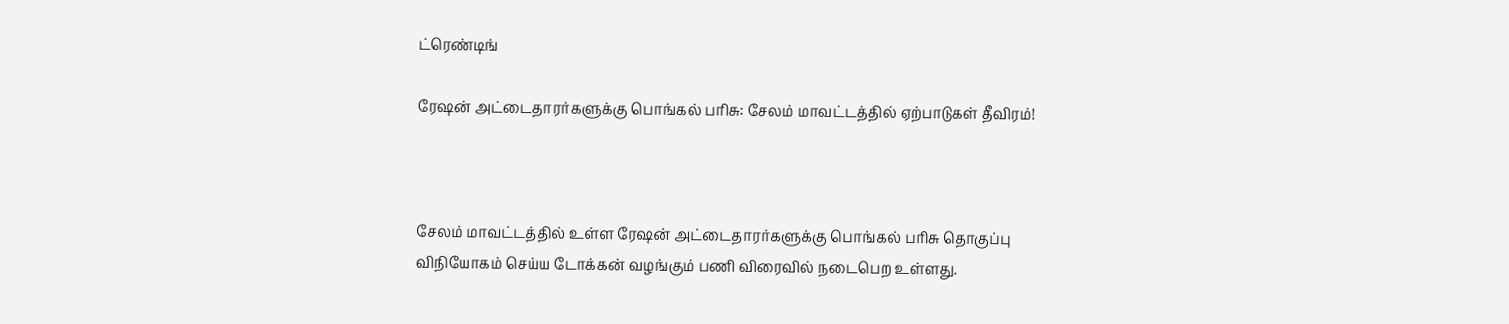ட்ரெண்டிங்

ரேஷன் அட்டைதாரர்களுக்கு பொங்கல் பரிசு: சேலம் மாவட்டத்தில் ஏற்பாடுகள் தீவிரம்!



சேலம் மாவட்டத்தில் உள்ள ரேஷன் அட்டைதாரர்களுக்கு பொங்கல் பரிசு தொகுப்பு விநியோகம் செய்ய டோக்கன் வழங்கும் பணி விரைவில் நடைபெற உள்ளது.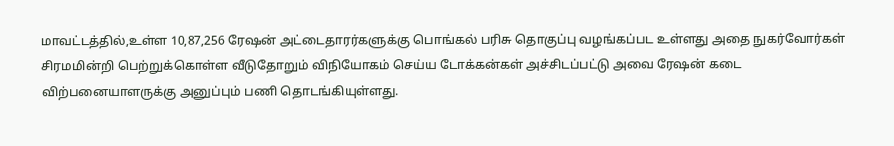மாவட்டத்தில்,உள்ள 10,87,256 ரேஷன் அட்டைதாரர்களுக்கு பொங்கல் பரிசு தொகுப்பு வழங்கப்பட உள்ளது அதை நுகர்வோர்கள் சிரமமின்றி பெற்றுக்கொள்ள வீடுதோறும் விநியோகம் செய்ய டோக்கன்கள் அச்சிடப்பட்டு அவை ரேஷன் கடை விற்பனையாளருக்கு அனுப்பும் பணி தொடங்கியுள்ளது.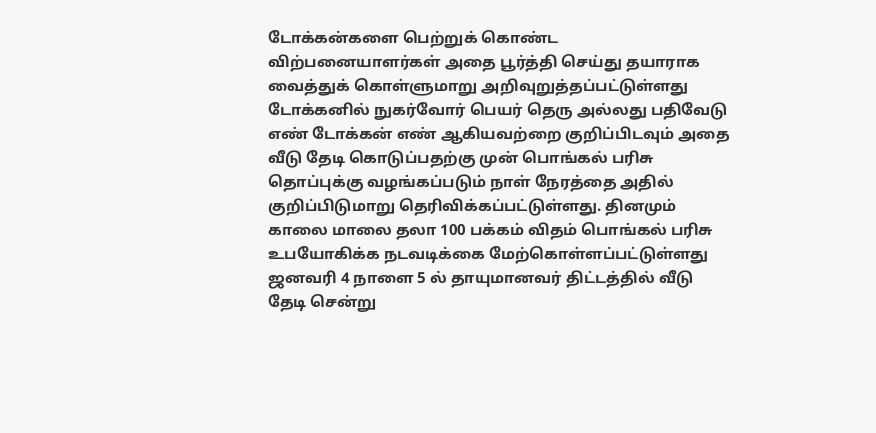டோக்கன்களை பெற்றுக் கொண்ட விற்பனையாளர்கள் அதை பூர்த்தி செய்து தயாராக வைத்துக் கொள்ளுமாறு அறிவுறுத்தப்பட்டுள்ளது டோக்கனில் நுகர்வோர் பெயர் தெரு அல்லது பதிவேடு எண் டோக்கன் எண் ஆகியவற்றை குறிப்பிடவும் அதை வீடு தேடி கொடுப்பதற்கு முன் பொங்கல் பரிசு தொப்புக்கு வழங்கப்படும் நாள் நேரத்தை அதில் குறிப்பிடுமாறு தெரிவிக்கப்பட்டுள்ளது. தினமும் காலை மாலை தலா 100 பக்கம் விதம் பொங்கல் பரிசு உபயோகிக்க நடவடிக்கை மேற்கொள்ளப்பட்டுள்ளது ஜனவரி 4 நாளை 5 ல் தாயுமானவர் திட்டத்தில் வீடு தேடி சென்று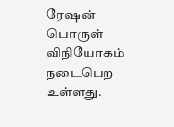ரேஷன் பொருள் விநியோகம் நடைபெற உள்ளது.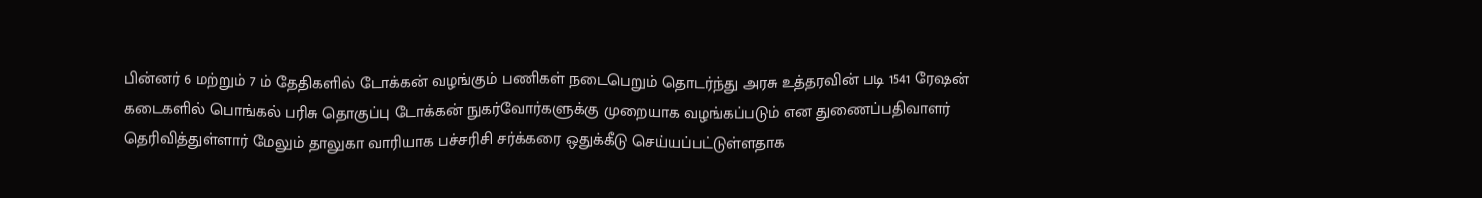பின்னர் 6 மற்றும் 7 ம் தேதிகளில் டோக்கன் வழங்கும் பணிகள் நடைபெறும் தொடர்ந்து அரசு உத்தரவின் படி 1541 ரேஷன் கடைகளில் பொங்கல் பரிசு தொகுப்பு டோக்கன் நுகர்வோர்களுக்கு முறையாக வழங்கப்படும் என துணைப்பதிவாளர் தெரிவித்துள்ளார் மேலும் தாலுகா வாரியாக பச்சரிசி சர்க்கரை ஒதுக்கீடு செய்யப்பட்டுள்ளதாக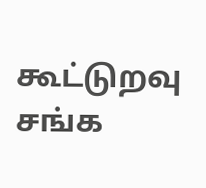கூட்டுறவு சங்க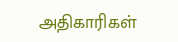அதிகாரிகள்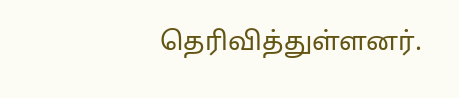தெரிவித்துள்ளனர்.